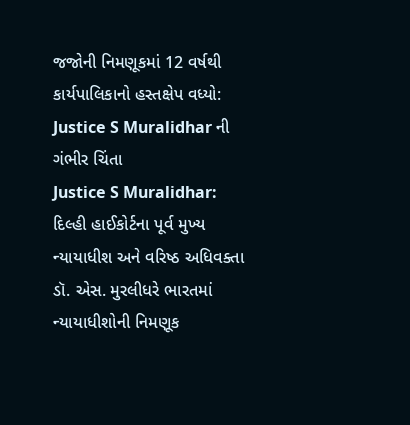જજોની નિમણૂકમાં 12 વર્ષથી કાર્યપાલિકાનો હસ્તક્ષેપ વધ્યો: Justice S Muralidhar ની ગંભીર ચિંતા
Justice S Muralidhar: દિલ્હી હાઈકોર્ટના પૂર્વ મુખ્ય ન્યાયાધીશ અને વરિષ્ઠ અધિવક્તા ડૉ. એસ. મુરલીધરે ભારતમાં ન્યાયાધીશોની નિમણૂક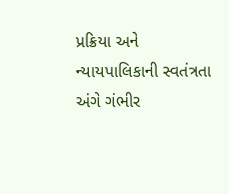પ્રક્રિયા અને ન્યાયપાલિકાની સ્વતંત્રતા અંગે ગંભીર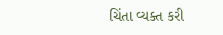ચિંતા વ્યક્ત કરી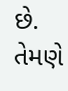છે. તેમણે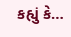કહ્યું કે…